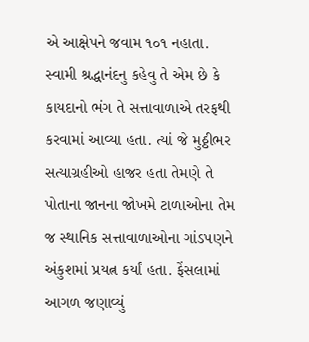એ આક્ષેપને જવામ ૧૦૧ નહાતા. સ્વામી શ્રદ્ધાનંદનુ કહેવુ તે એમ છે કે કાયદાનો ભંગ તે સત્તાવાળાએ તરફથી કરવામાં આવ્યા હતા. ત્યાં જે મુઠ્ઠીભર સત્યાગ્રહીઓ હાજર હતા તેમણે તે પોતાના જાનના જોખમે ટાળાઓના તેમ જ સ્થાનિક સત્તાવાળાઓના ગાંડપણને અંકુશમાં પ્રયત્ન કર્યાં હતા. ફેંસલામાં આગળ જણાવ્યું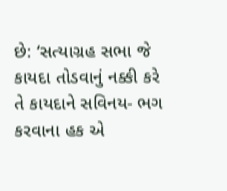છે: ‘સત્યાગ્રહ સભા જે કાયદા તોડવાનું નક્કી કરે તે કાયદાને સવિનય- ભગ કરવાના હક એ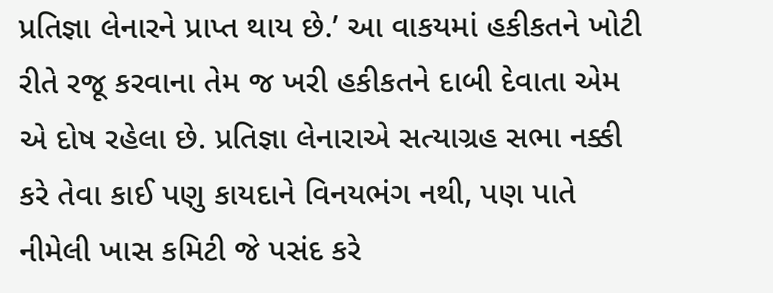પ્રતિજ્ઞા લેનારને પ્રાપ્ત થાય છે.’ આ વાકયમાં હકીકતને ખોટી રીતે રજૂ કરવાના તેમ જ ખરી હકીકતને દાબી દેવાતા એમ એ દોષ રહેલા છે. પ્રતિજ્ઞા લેનારાએ સત્યાગ્રહ સભા નક્કી કરે તેવા કાઈ પણુ કાયદાને વિનયભંગ નથી, પણ પાતે નીમેલી ખાસ કમિટી જે પસંદ કરે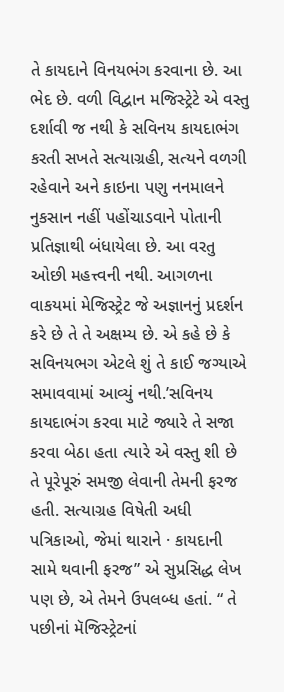તે કાયદાને વિનયભંગ કરવાના છે. આ ભેદ છે. વળી વિદ્વાન મજિસ્ટ્રેટે એ વસ્તુ દર્શાવી જ નથી કે સવિનય કાયદાભંગ કરતી સખતે સત્યાગ્રહી, સત્યને વળગી રહેવાને અને કાઇના પણુ નનમાલને નુકસાન નહીં પહોંચાડવાને પોતાની પ્રતિજ્ઞાથી બંધાયેલા છે. આ વરતુ ઓછી મહત્ત્વની નથી. આગળના વાકયમાં મેજિસ્ટ્રેટ જે અજ્ઞાનનું પ્રદર્શન કરે છે તે તે અક્ષમ્ય છે. એ કહે છે કે સવિનયભગ એટલે શું તે કાઈ જગ્યાએ સમાવવામાં આવ્યું નથી.’સવિનય કાયદાભંગ કરવા માટે જ્યારે તે સજા કરવા બેઠા હતા ત્યારે એ વસ્તુ શી છે તે પૂરેપૂરું સમજી લેવાની તેમની ફરજ હતી. સત્યાગ્રહ વિષેતી અધી પત્રિકાઓ, જેમાં થારાને · કાયદાની સામે થવાની ફરજ” એ સુપ્રસિદ્ધ લેખ પણ છે, એ તેમને ઉપલબ્ધ હતાં. “ તે પછીનાં મૅજિસ્ટ્રેટનાં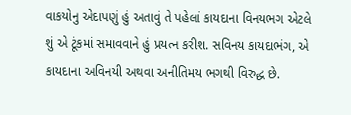વાકયોનુ એદાપણું હું અતાવું તે પહેલાં કાયદાના વિનયભગ એટલે શું એ ટૂંકમાં સમાવવાને હું પ્રયત્ન કરીશ. સવિનય કાયદાભંગ, એ કાયદાના અવિનયી અથવા અનીતિમય ભગથી વિરુદ્ધ છે.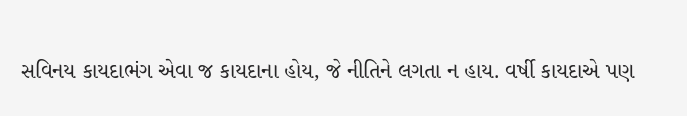સવિનય કાયદાભંગ એવા જ કાયદાના હોય, જે નીતિને લગતા ન હાય. વર્ષી કાયદાએ પણ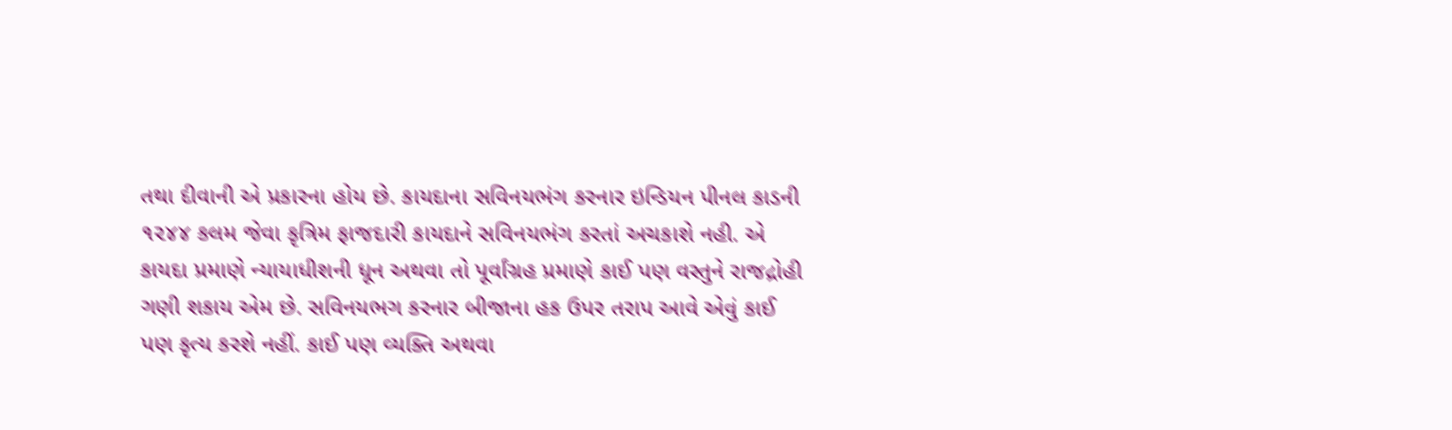તથા દીવાની એ પ્રકારના હોય છે. કાયદાના સવિનયભંગ કરનાર ઇન્ડિયન પીનલ કાડની ૧૨૪૪ કલમ જેવા કૃત્રિમ ફાજદારી કાયદાને સવિનયભંગ કરતાં અચકાશે નહી. એ કાયદા પ્રમાણે ન્યાયાધીશની ધૂન અથવા તો પૂર્વાંગ્રહ પ્રમાણે કાઈ પણ વસ્તુને રાજદ્રોહી ગણી શકાય એમ છે. સવિનયભગ કરનાર બીજાના હક ઉપર તરાપ આવે એવું કાઈ પણ કૃત્ય કરશે નહીં. કાઈ પણ વ્યક્તિ અથવા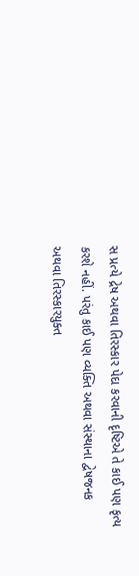સ પ્રત્યે દ્રેષ અથવા તિરસ્કાર પેદા કરવાની દૃષ્ટિએ તે કાઈ પણ કૃત્ય કરશે નહીં. પરંતુ કાઈ પણ વ્યક્તિ અથવા સંસ્થાના દ્વેષજનક અથવા તિરસ્કારયુક્ત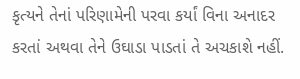કૃત્યને તેનાં પરિણામેની પરવા કર્યાં વિના અનાદર કરતાં અથવા તેને ઉઘાડા પાડતાં તે અચકાશે નહીં.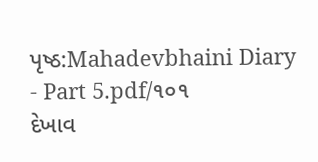પૃષ્ઠ:Mahadevbhaini Diary - Part 5.pdf/૧૦૧
દેખાવ